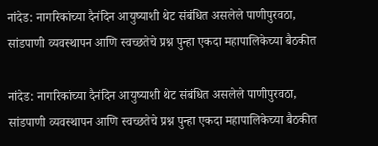नांदेड: नागरिकांच्या दैनंदिन आयुष्याशी थेट संबंधित असलेले पाणीपुरवठा, सांडपाणी व्यवस्थापन आणि स्वच्छतेचे प्रश्न पुन्हा एकदा महापालिकेच्या बैठकीत

नांदेड: नागरिकांच्या दैनंदिन आयुष्याशी थेट संबंधित असलेले पाणीपुरवठा, सांडपाणी व्यवस्थापन आणि स्वच्छतेचे प्रश्न पुन्हा एकदा महापालिकेच्या बैठकीत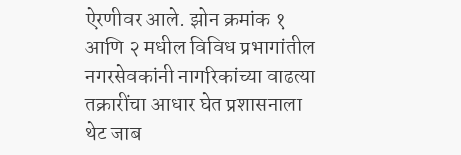ऐरणीवर आले. झोन क्रमांक १ आणि २ मधील विविध प्रभागांतील नगरसेवकांनी नागरिकांच्या वाढत्या तक्रारींचा आधार घेत प्रशासनाला थेट जाब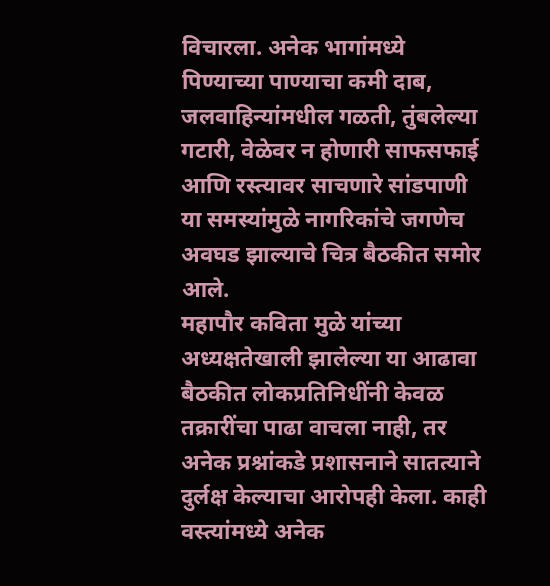विचारला. अनेक भागांमध्ये पिण्याच्या पाण्याचा कमी दाब, जलवाहिन्यांमधील गळती, तुंबलेल्या गटारी, वेळेवर न होणारी साफसफाई आणि रस्त्यावर साचणारे सांडपाणी या समस्यांमुळे नागरिकांचे जगणेच अवघड झाल्याचे चित्र बैठकीत समोर आले.
महापौर कविता मुळे यांच्या अध्यक्षतेखाली झालेल्या या आढावा बैठकीत लोकप्रतिनिधींनी केवळ तक्रारींचा पाढा वाचला नाही, तर अनेक प्रश्नांकडे प्रशासनाने सातत्याने दुर्लक्ष केल्याचा आरोपही केला. काही वस्त्यांमध्ये अनेक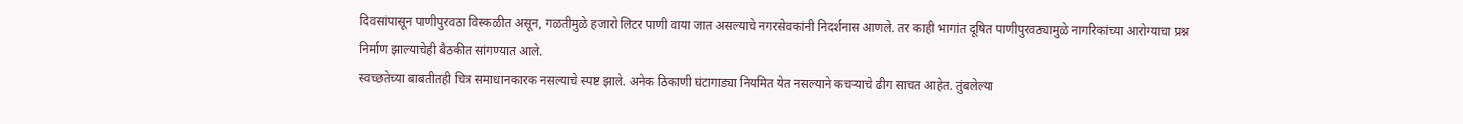दिवसांपासून पाणीपुरवठा विस्कळीत असून, गळतीमुळे हजारो लिटर पाणी वाया जात असल्याचे नगरसेवकांनी निदर्शनास आणले. तर काही भागांत दूषित पाणीपुरवठ्यामुळे नागरिकांच्या आरोग्याचा प्रश्न निर्माण झाल्याचेही बैठकीत सांगण्यात आले.
स्वच्छतेच्या बाबतीतही चित्र समाधानकारक नसल्याचे स्पष्ट झाले. अनेक ठिकाणी घंटागाड्या नियमित येत नसल्याने कचऱ्याचे ढीग साचत आहेत. तुंबलेल्या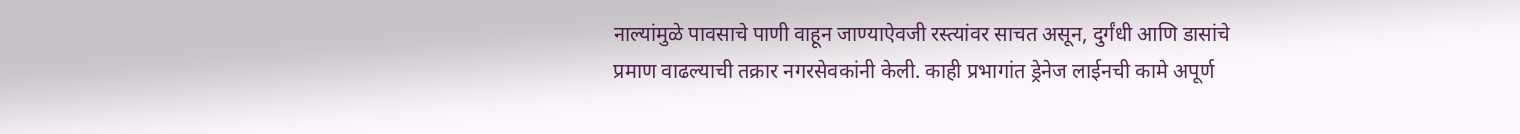नाल्यांमुळे पावसाचे पाणी वाहून जाण्याऐवजी रस्त्यांवर साचत असून, दुर्गंधी आणि डासांचे प्रमाण वाढल्याची तक्रार नगरसेवकांनी केली. काही प्रभागांत ड्रेनेज लाईनची कामे अपूर्ण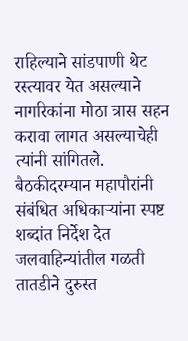राहिल्याने सांडपाणी थेट रस्त्यावर येत असल्याने नागरिकांना मोठा त्रास सहन करावा लागत असल्याचेही त्यांनी सांगितले.
बैठकीदरम्यान महापौरांनी संबंधित अधिकाऱ्यांना स्पष्ट शब्दांत निर्देश देत जलवाहिन्यांतील गळती तातडीने दुरुस्त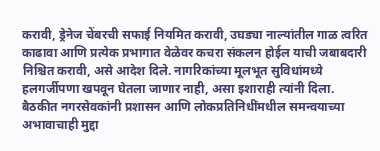करावी, ड्रेनेज चेंबरची सफाई नियमित करावी, उघड्या नाल्यांतील गाळ त्वरित काढावा आणि प्रत्येक प्रभागात वेळेवर कचरा संकलन होईल याची जबाबदारी निश्चित करावी, असे आदेश दिले. नागरिकांच्या मूलभूत सुविधांमध्ये हलगर्जीपणा खपवून घेतला जाणार नाही, असा इशाराही त्यांनी दिला.
बैठकीत नगरसेवकांनी प्रशासन आणि लोकप्रतिनिधींमधील समन्वयाच्या अभावाचाही मुद्दा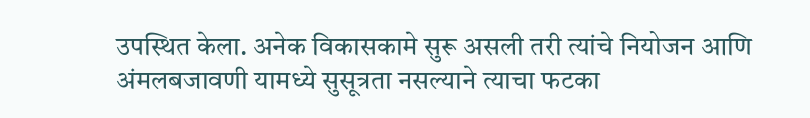उपस्थित केला. अनेक विकासकामे सुरू असली तरी त्यांचे नियोजन आणि अंमलबजावणी यामध्ये सुसूत्रता नसल्याने त्याचा फटका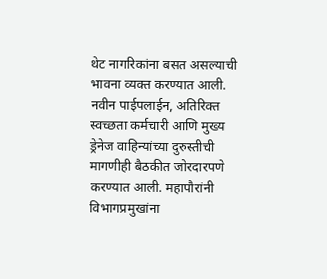थेट नागरिकांना बसत असल्याची भावना व्यक्त करण्यात आली. नवीन पाईपलाईन, अतिरिक्त स्वच्छता कर्मचारी आणि मुख्य ड्रेनेज वाहिन्यांच्या दुरुस्तीची मागणीही बैठकीत जोरदारपणे करण्यात आली. महापौरांनी विभागप्रमुखांना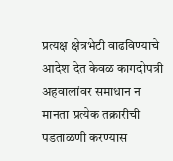प्रत्यक्ष क्षेत्रभेटी वाढविण्याचे आदेश देत केवळ कागदोपत्री अहवालांवर समाधान न मानता प्रत्येक तक्रारीची पडताळणी करण्यास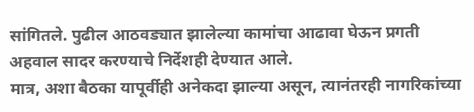सांगितले. पुढील आठवड्यात झालेल्या कामांचा आढावा घेऊन प्रगती अहवाल सादर करण्याचे निर्देशही देण्यात आले.
मात्र, अशा बैठका यापूर्वीही अनेकदा झाल्या असून, त्यानंतरही नागरिकांच्या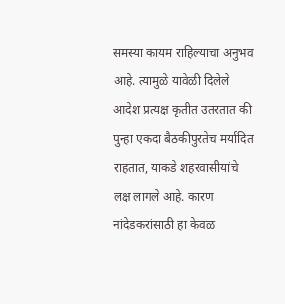समस्या कायम राहिल्याचा अनुभव आहे. त्यामुळे यावेळी दिलेले आदेश प्रत्यक्ष कृतीत उतरतात की पुन्हा एकदा बैठकीपुरतेच मर्यादित राहतात, याकडे शहरवासीयांचे लक्ष लागले आहे. कारण नांदेडकरांसाठी हा केवळ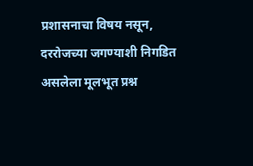प्रशासनाचा विषय नसून, दररोजच्या जगण्याशी निगडित असलेला मूलभूत प्रश्न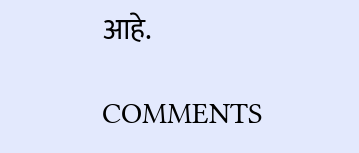आहे.

COMMENTS